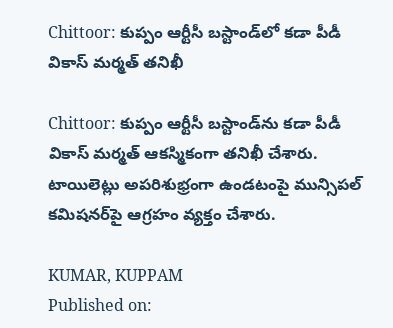Chittoor: కుప్పం ఆర్టీసీ బస్టాండ్‌లో కడా పీడీ వికాస్ మర్మత్ తనిఖీ

Chittoor: కుప్పం ఆర్టీసీ బస్టాండ్‌ను కడా పీడీ వికాస్ మర్మత్ ఆకస్మికంగా తనిఖీ చేశారు. టాయిలెట్లు అపరిశుభ్రంగా ఉండటంపై మున్సిపల్ కమిషనర్‌పై ఆగ్రహం వ్యక్తం చేశారు.

KUMAR, KUPPAM
Published on: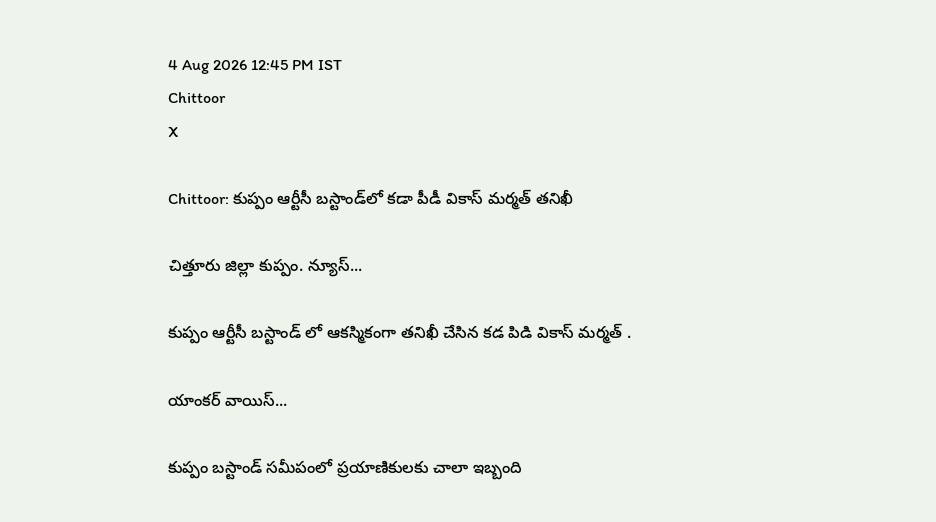4 Aug 2026 12:45 PM IST
Chittoor
X

Chittoor: కుప్పం ఆర్టీసీ బస్టాండ్‌లో కడా పీడీ వికాస్ మర్మత్ తనిఖీ

చిత్తూరు జిల్లా కుప్పం. న్యూస్...

కుప్పం ఆర్టీసీ బస్టాండ్ లో ఆకస్మికంగా తనిఖీ చేసిన కడ పిడి వికాస్ మర్మత్ .

యాంకర్ వాయిస్...

కుప్పం బస్టాండ్ సమీపంలో ప్రయాణికులకు చాలా ఇబ్బంది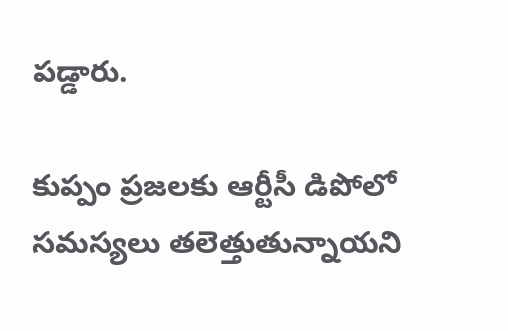పడ్డారు.

కుప్పం ప్రజలకు ఆర్టీసీ డిపోలో సమస్యలు తలెత్తుతున్నాయని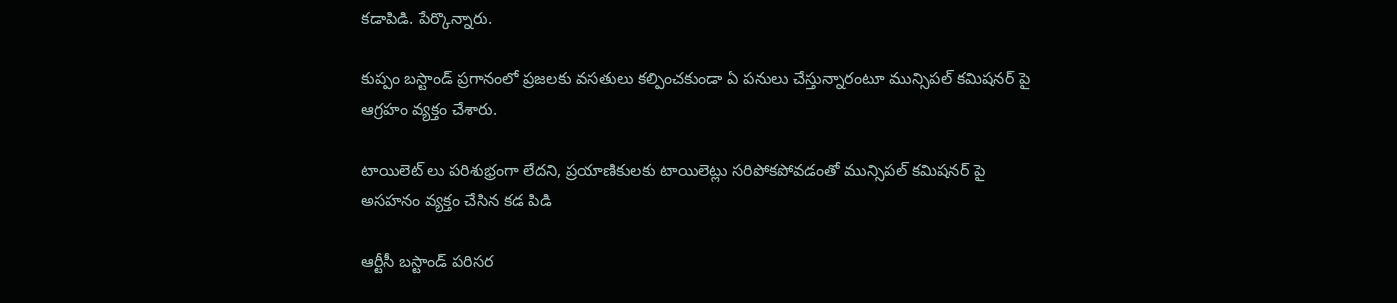కడాపిడి. పేర్కొన్నారు.

కుప్పం బస్టాండ్ ప్రగానంలో ప్రజలకు వసతులు కల్పించకుండా ఏ పనులు చేస్తున్నారంటూ మున్సిపల్ కమిషనర్ పై ఆగ్రహం వ్యక్తం చేశారు.

టాయిలెట్ లు పరిశుభ్రంగా లేదని, ప్రయాణికులకు టాయిలెట్లు సరిపోకపోవడంతో మున్సిపల్ కమిషనర్ పై అసహనం వ్యక్తం చేసిన కడ పిడి

ఆర్టీసీ బస్టాండ్ పరిసర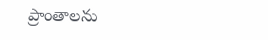ప్రాంతాలను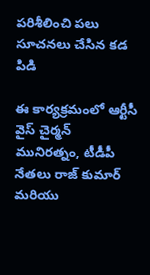పరిశీలించి పలు సూచనలు చేసిన కడ పిడి

ఈ కార్యక్రమంలో ఆర్టీసీ వైస్ చైర్మన్ మునిరత్నం, టీడీపీ నేతలు రాజ్ కుమార్ మరియు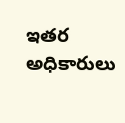ఇతర అధికారులు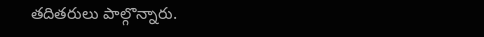తదితరులు పాల్గొన్నారు.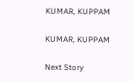KUMAR, KUPPAM

KUMAR, KUPPAM

Next Story